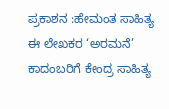ಪ್ರಕಾಶನ :ಹೇಮಂತ ಸಾಹಿತ್ಯ
ಈ ಲೇಖಕರ ‘ಅರಮನೆ’ ಕಾದಂಬರಿಗೆ ಕೇಂದ್ರ ಸಾಹಿತ್ಯ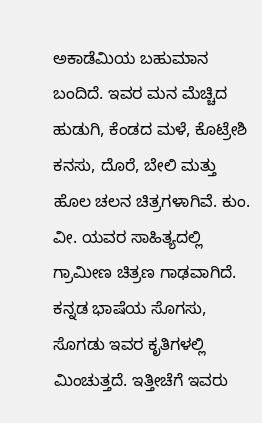ಅಕಾಡೆಮಿಯ ಬಹುಮಾನ ಬಂದಿದೆ. ಇವರ ಮನ ಮೆಚ್ಚಿದ ಹುಡುಗಿ, ಕೆಂಡದ ಮಳೆ, ಕೊಟ್ರೇಶಿ ಕನಸು, ದೊರೆ, ಬೇಲಿ ಮತ್ತು ಹೊಲ ಚಲನ ಚಿತ್ರಗಳಾಗಿವೆ. ಕುಂ. ವೀ. ಯವರ ಸಾಹಿತ್ಯದಲ್ಲಿ ಗ್ರಾಮೀಣ ಚಿತ್ರಣ ಗಾಢವಾಗಿದೆ. ಕನ್ನಡ ಭಾಷೆಯ ಸೊಗಸು, ಸೊಗಡು ಇವರ ಕೃತಿಗಳಲ್ಲಿ ಮಿಂಚುತ್ತದೆ. ಇತ್ತೀಚೆಗೆ ಇವರು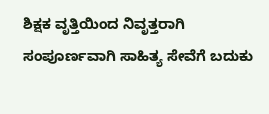ಶಿಕ್ಷಕ ವೃತ್ತಿಯಿಂದ ನಿವೃತ್ತರಾಗಿ ಸಂಪೂರ್ಣವಾಗಿ ಸಾಹಿತ್ಯ ಸೇವೆಗೆ ಬದುಕು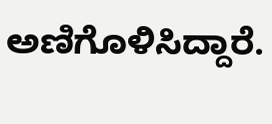ಅಣಿಗೊಳಿಸಿದ್ದಾರೆ.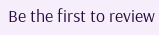Be the first to review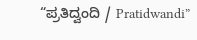“ಪ್ರತಿದ್ವಂದಿ / Pratidwandi”